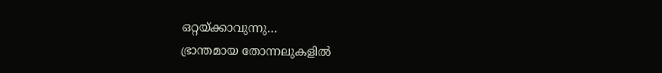ഒറ്റയ്ക്കാവുന്നു…
ഭ്രാന്തമായ തോന്നലുകളിൽ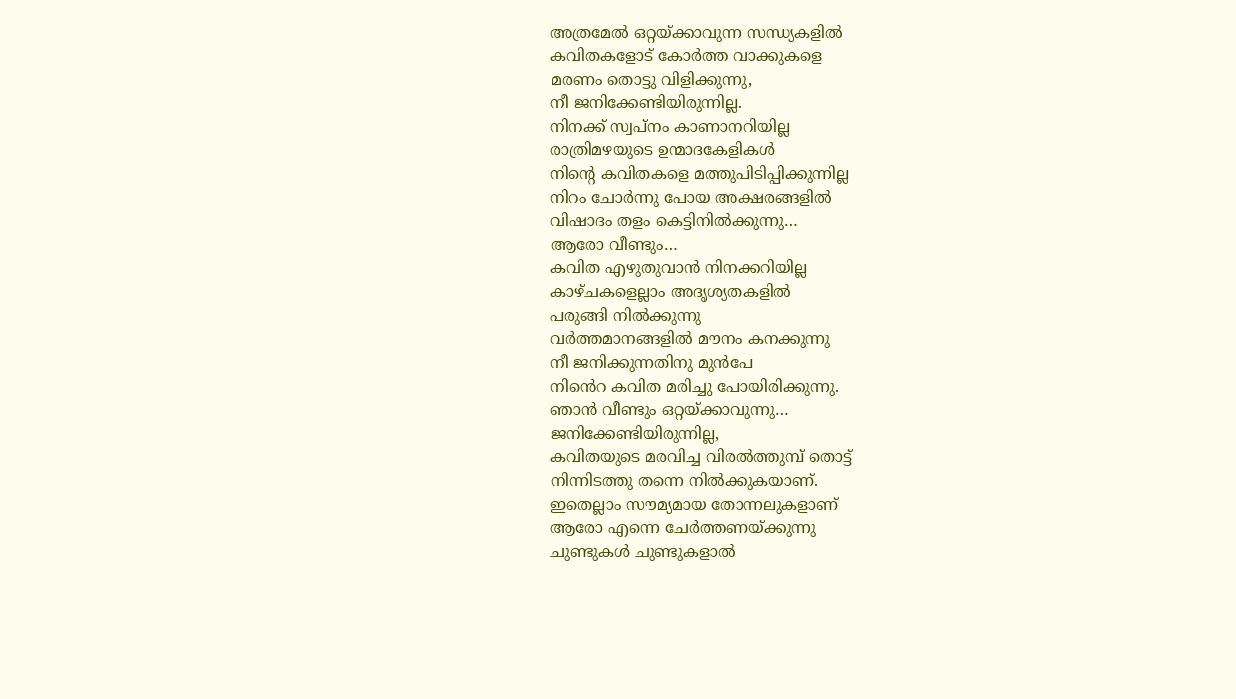അത്രമേൽ ഒറ്റയ്ക്കാവുന്ന സന്ധ്യകളിൽ
കവിതകളോട് കോർത്ത വാക്കുകളെ
മരണം തൊട്ടു വിളിക്കുന്നു,
നീ ജനിക്കേണ്ടിയിരുന്നില്ല.
നിനക്ക് സ്വപ്നം കാണാനറിയില്ല
രാത്രിമഴയുടെ ഉന്മാദകേളികൾ
നിൻ്റെ കവിതകളെ മത്തുപിടിപ്പിക്കുന്നില്ല
നിറം ചോർന്നു പോയ അക്ഷരങ്ങളിൽ
വിഷാദം തളം കെട്ടിനിൽക്കുന്നു…
ആരോ വീണ്ടും…
കവിത എഴുതുവാൻ നിനക്കറിയില്ല
കാഴ്ചകളെല്ലാം അദൃശ്യതകളിൽ
പരുങ്ങി നിൽക്കുന്നു
വർത്തമാനങ്ങളിൽ മൗനം കനക്കുന്നു
നീ ജനിക്കുന്നതിനു മുൻപേ
നിൻെറ കവിത മരിച്ചു പോയിരിക്കുന്നു.
ഞാൻ വീണ്ടും ഒറ്റയ്ക്കാവുന്നു…
ജനിക്കേണ്ടിയിരുന്നില്ല,
കവിതയുടെ മരവിച്ച വിരൽത്തുമ്പ് തൊട്ട്
നിന്നിടത്തു തന്നെ നിൽക്കുകയാണ്.
ഇതെല്ലാം സൗമ്യമായ തോന്നലുകളാണ്
ആരോ എന്നെ ചേർത്തണയ്ക്കുന്നു
ചുണ്ടുകൾ ചുണ്ടുകളാൽ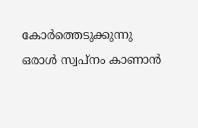കോർത്തെടുക്കുന്നു
ഒരാൾ സ്വപ്നം കാണാൻ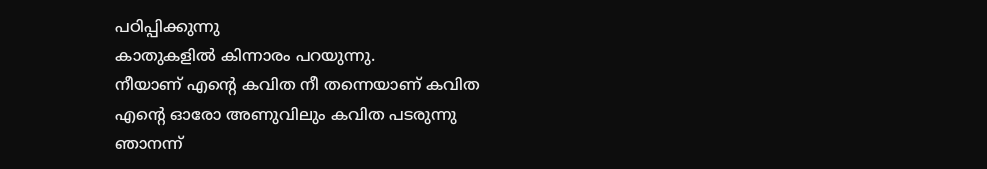പഠിപ്പിക്കുന്നു
കാതുകളിൽ കിന്നാരം പറയുന്നു.
നീയാണ് എൻ്റെ കവിത നീ തന്നെയാണ് കവിത
എൻ്റെ ഓരോ അണുവിലും കവിത പടരുന്നു
ഞാനന്ന്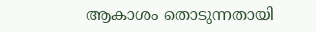ആകാശം തൊടുന്നതായി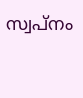സ്വപ്നം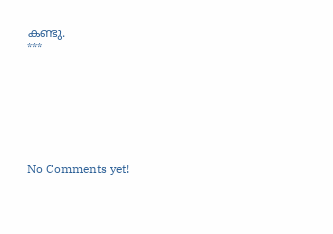കണ്ടു.
***







No Comments yet!